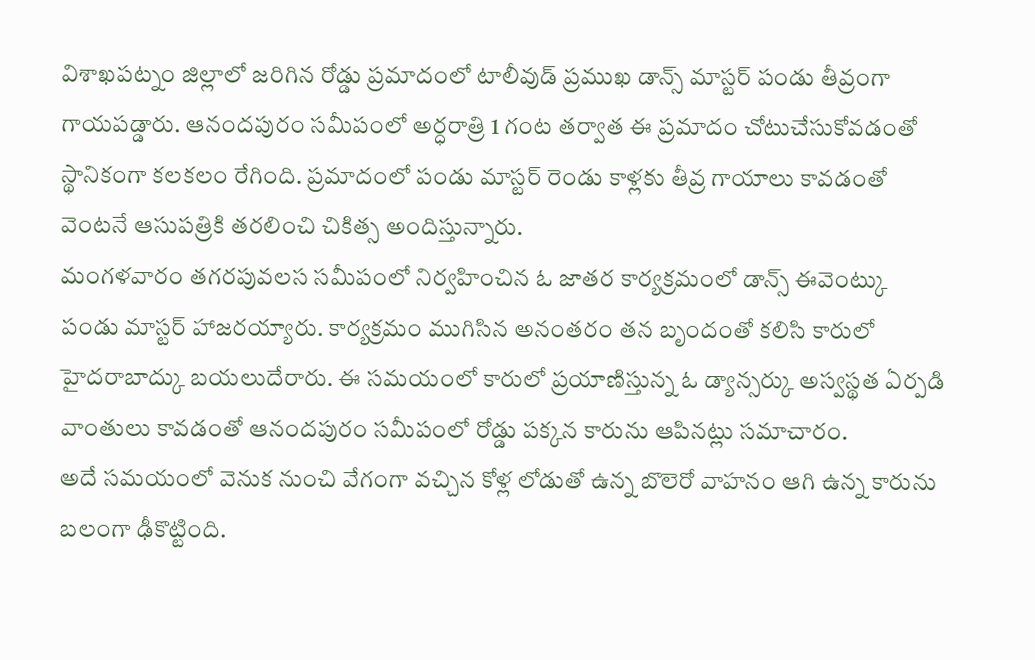విశాఖపట్నం జిల్లాలో జరిగిన రోడ్డు ప్రమాదంలో టాలీవుడ్ ప్రముఖ డాన్స్ మాస్టర్ పండు తీవ్రంగా గాయపడ్డారు. ఆనందపురం సమీపంలో అర్ధరాత్రి 1 గంట తర్వాత ఈ ప్రమాదం చోటుచేసుకోవడంతో స్థానికంగా కలకలం రేగింది. ప్రమాదంలో పండు మాస్టర్ రెండు కాళ్లకు తీవ్ర గాయాలు కావడంతో వెంటనే ఆసుపత్రికి తరలించి చికిత్స అందిస్తున్నారు.
మంగళవారం తగరపువలస సమీపంలో నిర్వహించిన ఓ జాతర కార్యక్రమంలో డాన్స్ ఈవెంట్కు పండు మాస్టర్ హాజరయ్యారు. కార్యక్రమం ముగిసిన అనంతరం తన బృందంతో కలిసి కారులో హైదరాబాద్కు బయలుదేరారు. ఈ సమయంలో కారులో ప్రయాణిస్తున్న ఓ డ్యాన్సర్కు అస్వస్థత ఏర్పడి వాంతులు కావడంతో ఆనందపురం సమీపంలో రోడ్డు పక్కన కారును ఆపినట్లు సమాచారం.
అదే సమయంలో వెనుక నుంచి వేగంగా వచ్చిన కోళ్ల లోడుతో ఉన్న బొలెరో వాహనం ఆగి ఉన్న కారును బలంగా ఢీకొట్టింది.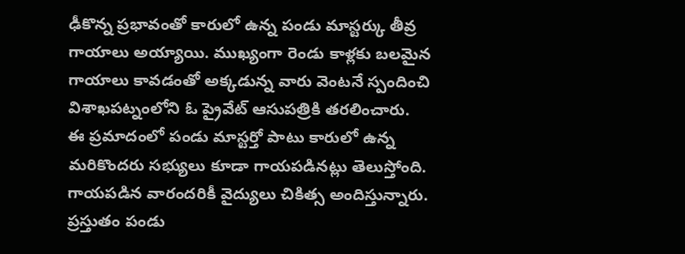ఢీకొన్న ప్రభావంతో కారులో ఉన్న పండు మాస్టర్కు తీవ్ర గాయాలు అయ్యాయి. ముఖ్యంగా రెండు కాళ్లకు బలమైన గాయాలు కావడంతో అక్కడున్న వారు వెంటనే స్పందించి విశాఖపట్నంలోని ఓ ప్రైవేట్ ఆసుపత్రికి తరలించారు.
ఈ ప్రమాదంలో పండు మాస్టర్తో పాటు కారులో ఉన్న మరికొందరు సభ్యులు కూడా గాయపడినట్లు తెలుస్తోంది. గాయపడిన వారందరికీ వైద్యులు చికిత్స అందిస్తున్నారు. ప్రస్తుతం పండు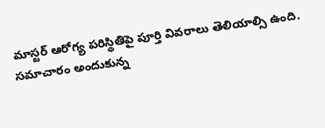మాస్టర్ ఆరోగ్య పరిస్థితిపై పూర్తి వివరాలు తెలియాల్సి ఉంది.
సమాచారం అందుకున్న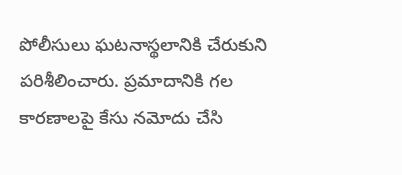పోలీసులు ఘటనాస్థలానికి చేరుకుని పరిశీలించారు. ప్రమాదానికి గల కారణాలపై కేసు నమోదు చేసి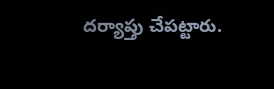దర్యాప్తు చేపట్టారు.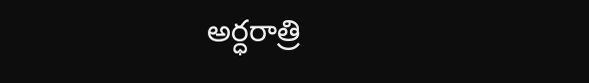అర్ధరాత్రి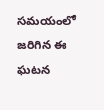సమయంలో జరిగిన ఈ ఘటన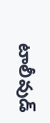టాలీవుడ్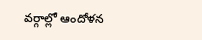వర్గాల్లో ఆందోళన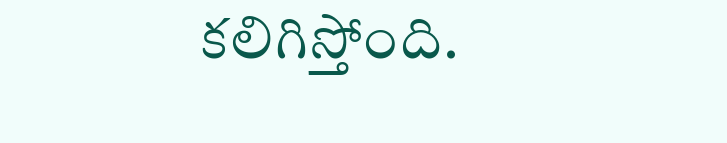కలిగిస్తోంది.